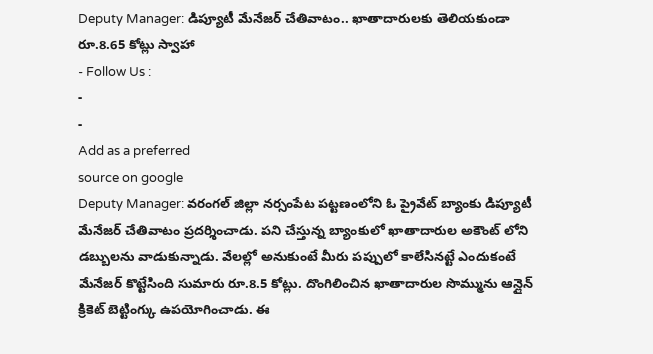Deputy Manager: డిప్యూటీ మేనేజర్ చేతివాటం.. ఖాతాదారులకు తెలియకుండా రూ.8.65 కోట్లు స్వాహా
- Follow Us :
-
-
Add as a preferred
source on google
Deputy Manager: వరంగల్ జిల్లా నర్సంపేట పట్టణంలోని ఓ ప్రైవేట్ బ్యాంకు డిప్యూటీ మేనేజర్ చేతివాటం ప్రదర్శించాడు. పని చేస్తున్న బ్యాంకులో ఖాతాదారుల అకౌంట్ లోని డబ్బులను వాడుకున్నాడు. వేలల్లో అనుకుంటే మీరు పప్పులో కాలేసినట్టే ఎందుకంటే మేనేజర్ కొట్టేసింది సుమారు రూ.8.5 కోట్లు. దొంగిలించిన ఖాతాదారుల సొమ్మును ఆన్లైన్ క్రికెట్ బెట్టింగ్కు ఉపయోగించాడు. ఈ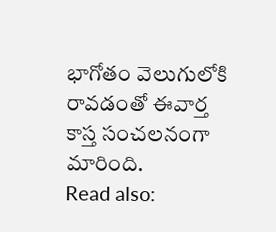భాగోతం వెలుగులోకి రావడంతో ఈవార్త కాస్త సంచలనంగా మారింది.
Read also: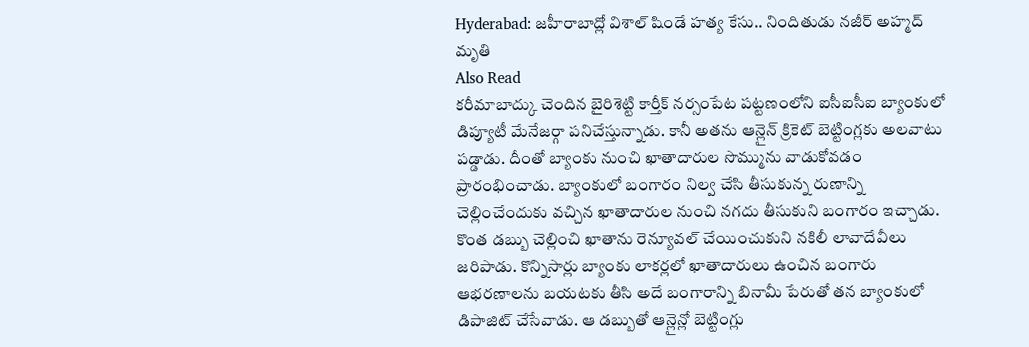Hyderabad: జహీరాబాద్లో విశాల్ షిండే హత్య కేసు.. నిందితుడు నజీర్ అహ్మద్ మృతి
Also Read
కరీమాబాద్కు చెందిన బైరిశెట్టి కార్తీక్ నర్సంపేట పట్టణంలోని ఐసీఐసీఐ బ్యాంకులో డిప్యూటీ మేనేజర్గా పనిచేస్తున్నాడు. కానీ అతను ఆన్లైన్ క్రికెట్ బెట్టింగ్లకు అలవాటు పడ్డాడు. దీంతో బ్యాంకు నుంచి ఖాతాదారుల సొమ్మును వాడుకోవడం ప్రారంభించాడు. బ్యాంకులో బంగారం నిల్వ చేసి తీసుకున్న రుణాన్ని చెల్లించేందుకు వచ్చిన ఖాతాదారుల నుంచి నగదు తీసుకుని బంగారం ఇచ్చాడు. కొంత డబ్బు చెల్లించి ఖాతాను రెన్యూవల్ చేయించుకుని నకిలీ లావాదేవీలు జరిపాడు. కొన్నిసార్లు బ్యాంకు లాకర్లలో ఖాతాదారులు ఉంచిన బంగారు ఆభరణాలను బయటకు తీసి అదే బంగారాన్ని బినామీ పేరుతో తన బ్యాంకులో డిపాజిట్ చేసేవాడు. ఆ డబ్బుతో ఆన్లైన్లో బెట్టింగ్లు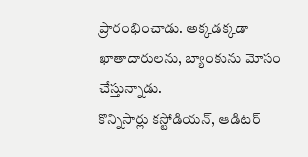ప్రారంభించాడు. అక్కడక్కడా ఖాతాదారులను, బ్యాంకును మోసం చేస్తున్నాడు.
కొన్నిసార్లు కస్టోడియన్, ఆడిటర్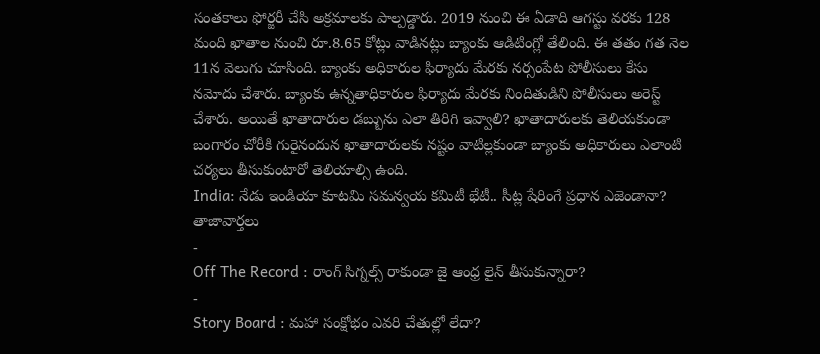సంతకాలు ఫోర్జరీ చేసి అక్రమాలకు పాల్పడ్డారు. 2019 నుంచి ఈ ఏడాది ఆగస్టు వరకు 128 మంది ఖాతాల నుంచి రూ.8.65 కోట్లు వాడినట్లు బ్యాంకు ఆడిటింగ్లో తేలింది. ఈ తతం గత నెల 11న వెలుగు చూసింది. బ్యాంకు అధికారుల ఫిర్యాదు మేరకు నర్సంపేట పోలీసులు కేసు నమోదు చేశారు. బ్యాంకు ఉన్నతాధికారుల ఫిర్యాదు మేరకు నిందితుడిని పోలీసులు అరెస్ట్ చేశారు. అయితే ఖాతాదారుల డబ్బును ఎలా తిరిగి ఇవ్వాలి? ఖాతాదారులకు తెలియకుండా బంగారం చోరీకి గురైనందున ఖాతాదారులకు నష్టం వాటిల్లకుండా బ్యాంకు అధికారులు ఎలాంటి చర్యలు తీసుకుంటారో తెలియాల్సి ఉంది.
India: నేడు ఇండియా కూటమి సమన్వయ కమిటీ భేటీ.. సీట్ల షేరింగే ప్రధాన ఎజెండానా?
తాజావార్తలు
-
Off The Record : రాంగ్ సిగ్నల్స్ రాకుండా జై ఆంధ్ర లైన్ తీసుకున్నారా?
-
Story Board : మహా సంక్షోభం ఎవరి చేతుల్లో లేదా?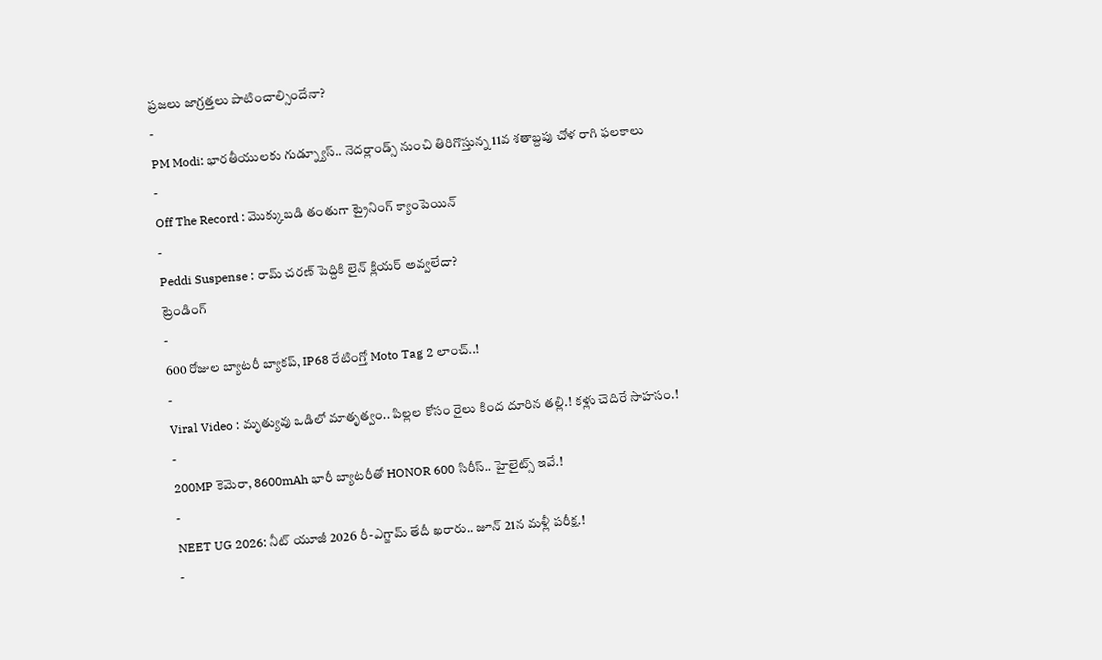ప్రజలు జాగ్రత్తలు పాటించాల్సిందేనా?
-
PM Modi: భారతీయులకు గుడ్న్యూస్.. నెదర్లాండ్స్ నుంచి తిరిగొస్తున్న 11వ శతాబ్దపు చోళ రాగి ఫలకాలు
-
Off The Record : మొక్కుబడి తంతుగా ట్రైనింగ్ క్యాంపెయిన్
-
Peddi Suspense : రామ్ చరణ్ పెద్దికి లైన్ క్లియర్ అవ్వలేదా?
ట్రెండింగ్
-
600 రోజుల బ్యాటరీ బ్యాకప్, IP68 రేటింగ్తో Moto Tag 2 లాంచ్..!
-
Viral Video : మృత్యువు ఒడిలో మాతృత్వం.. పిల్లల కోసం రైలు కింద దూరిన తల్లి.! కళ్లు చెదిరే సాహసం.!
-
200MP కెమెరా, 8600mAh భారీ బ్యాటరీతో HONOR 600 సిరీస్.. హైలైట్స్ ఇవే.!
-
NEET UG 2026: నీట్ యూజీ 2026 రీ-ఎగ్జామ్ తేదీ ఖరారు.. జూన్ 21న మళ్లీ పరీక్ష.!
-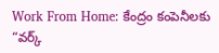Work From Home: కేంద్రం కంపెనీలకు “వర్క్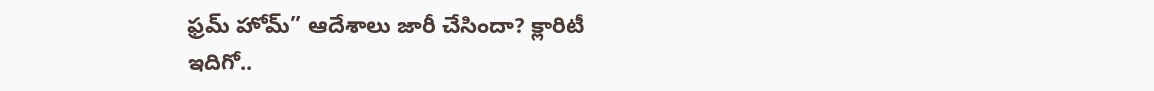ఫ్రమ్ హోమ్” ఆదేశాలు జారీ చేసిందా? క్లారిటీ ఇదిగో..